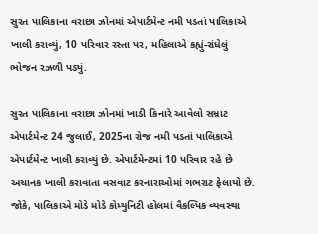સુરત પાલિકાના વરાછા ઝોનમાં એપાર્ટમેન્ટ નમી પડતાં પાલિકાએ ખાલી કરાવ્યું, 10 પરિવાર રસ્તા પર, મહિલાએ કહ્યું-રાંધેલું ભોજન રઝળી પડ્યું.

સુરત પાલિકાના વરાછા ઝોનમાં ખાડી કિનારે આવેલો સમ્રાટ એપાર્ટમેન્ટ 24 જુલાઈ, 2025ના રોજ નમી પડતાં પાલિકાએ એપાર્ટમેન્ટ ખાલી કરાવ્યું છે. એપાર્ટમેન્ટમાં 10 પરિવાર રહે છે અચાનક ખાલી કરાવાતા વસવાટ કરનારાઓમાં ગભરાટ ફેલાયો છે. જોકે, પાલિકાએ મોડે મોડે કોમ્યુનિટી હોલમાં વૈકલ્પિક વ્યવસ્થા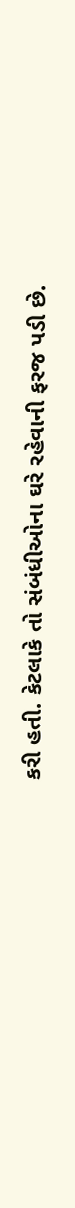કરી હતી. કેટલાકે તો સંબંધીઓના ઘરે રહેવાની ફરજ પડી છે.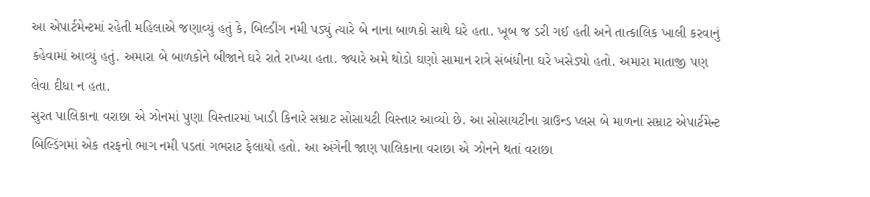આ એપાર્ટમેન્ટમાં રહેતી મહિલાએ જણાવ્યું હતું કે, બિલ્ડીંગ નમી પડ્યું ત્યારે બે નાના બાળકો સાથે ઘરે હતા. ખૂબ જ ડરી ગઈ હતી અને તાત્કાલિક ખાલી કરવાનું કહેવામાં આવ્યું હતું. અમારા બે બાળકોને બીજાને ઘરે રાતે રાખ્યા હતા. જ્યારે અમે થોડો ઘણો સામાન રાત્રે સંબંધીના ઘરે ખસેડ્યો હતો. અમારા માતાજી પણ લેવા દીધા ન હતા.
સુરત પાલિકાના વરાછા એ ઝોનમાં પુણા વિસ્તારમાં ખાડી કિનારે સમ્રાટ સોસાયટી વિસ્તાર આવ્યો છે. આ સોસાયટીના ગ્રાઉન્ડ પ્લસ બે માળના સમ્રાટ એપાર્ટમેન્ટ બિલ્ડિંગમાં એક તરફનો ભાગ નમી પડતાં ગભરાટ ફેલાયો હતો. આ અંગેની જાણ પાલિકાના વરાછા એ ઝોનને થતાં વરાછા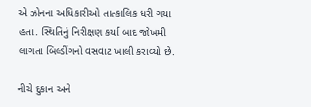એ ઝોનના અધિકારીઓ તાત્કાલિક ધરી ગયા હતા. સ્થિતિનું નિરીક્ષણ કર્યા બાદ જોખમી લાગતા બિલ્ડીંગનો વસવાટ ખાલી કરાવ્યો છે.

નીચે દુકાન અને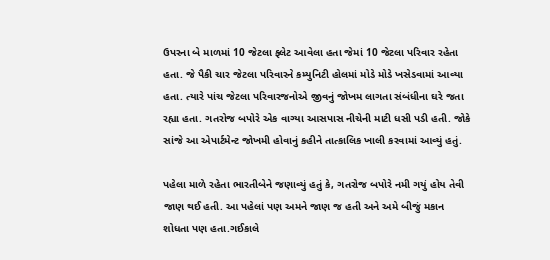ઉપરના બે માળમાં 10 જેટલા ફ્લેટ આવેલા હતા જેમાં 10 જેટલા પરિવાર રહેતા હતા. જે પૈકી ચાર જેટલા પરિવારને કમ્યુનિટી હોલમાં મોડે મોડે ખસેડવામાં આવ્યા હતા. ત્યારે પાંચ જેટલા પરિવારજનોએ જીવનું જોખમ લાગતા સંબંધીના ઘરે જતા રહ્યા હતા. ગતરોજ બપોરે એક વાગ્યા આસપાસ નીચેની માટી ધસી પડી હતી. જોકે સાંજે આ એપાર્ટમેન્ટ જોખમી હોવાનું કહીને તાત્કાલિક ખાલી કરવામાં આવ્યું હતું.

પહેલા માળે રહેતા ભારતીબેને જણાવ્યું હતું કે, ગતરોજ બપોરે નમી ગયું હોય તેવી જાણ થઈ હતી. આ પહેલાં પણ અમને જાણ જ હતી અને અમે બીજું મકાન શોધતા પણ હતા.ગઈકાલે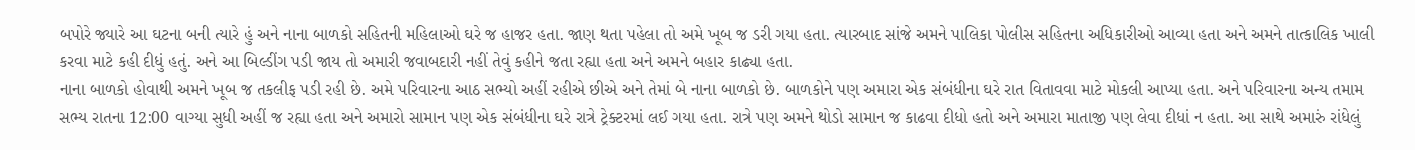બપોરે જ્યારે આ ઘટના બની ત્યારે હું અને નાના બાળકો સહિતની મહિલાઓ ઘરે જ હાજર હતા. જાણ થતા પહેલા તો અમે ખૂબ જ ડરી ગયા હતા. ત્યારબાદ સાંજે અમને પાલિકા પોલીસ સહિતના અધિકારીઓ આવ્યા હતા અને અમને તાત્કાલિક ખાલી કરવા માટે કહી દીધું હતું. અને આ બિલ્ડીંગ પડી જાય તો અમારી જવાબદારી નહીં તેવું કહીને જતા રહ્યા હતા અને અમને બહાર કાઢ્યા હતા.
નાના બાળકો હોવાથી અમને ખૂબ જ તકલીફ પડી રહી છે. અમે પરિવારના આઠ સભ્યો અહીં રહીએ છીએ અને તેમાં બે નાના બાળકો છે. બાળકોને પણ અમારા એક સંબંધીના ઘરે રાત વિતાવવા માટે મોકલી આપ્યા હતા. અને પરિવારના અન્ય તમામ સભ્ય રાતના 12:00 વાગ્યા સુધી અહીં જ રહ્યા હતા અને અમારો સામાન પણ એક સંબંધીના ઘરે રાત્રે ટ્રેક્ટરમાં લઈ ગયા હતા. રાત્રે પણ અમને થોડો સામાન જ કાઢવા દીધો હતો અને અમારા માતાજી પણ લેવા દીધાં ન હતા. આ સાથે અમારું રાંધેલું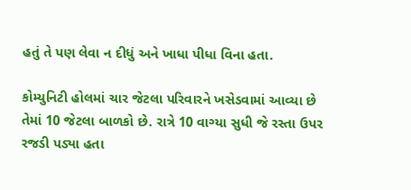હતું તે પણ લેવા ન દીધું અને ખાધા પીધા વિના હતા.

કોમ્યુનિટી હોલમાં ચાર જેટલા પરિવારને ખસેડવામાં આવ્યા છે તેમાં 10 જેટલા બાળકો છે. રાત્રે 10 વાગ્યા સુધી જે રસ્તા ઉપર રજડી પડ્યા હતા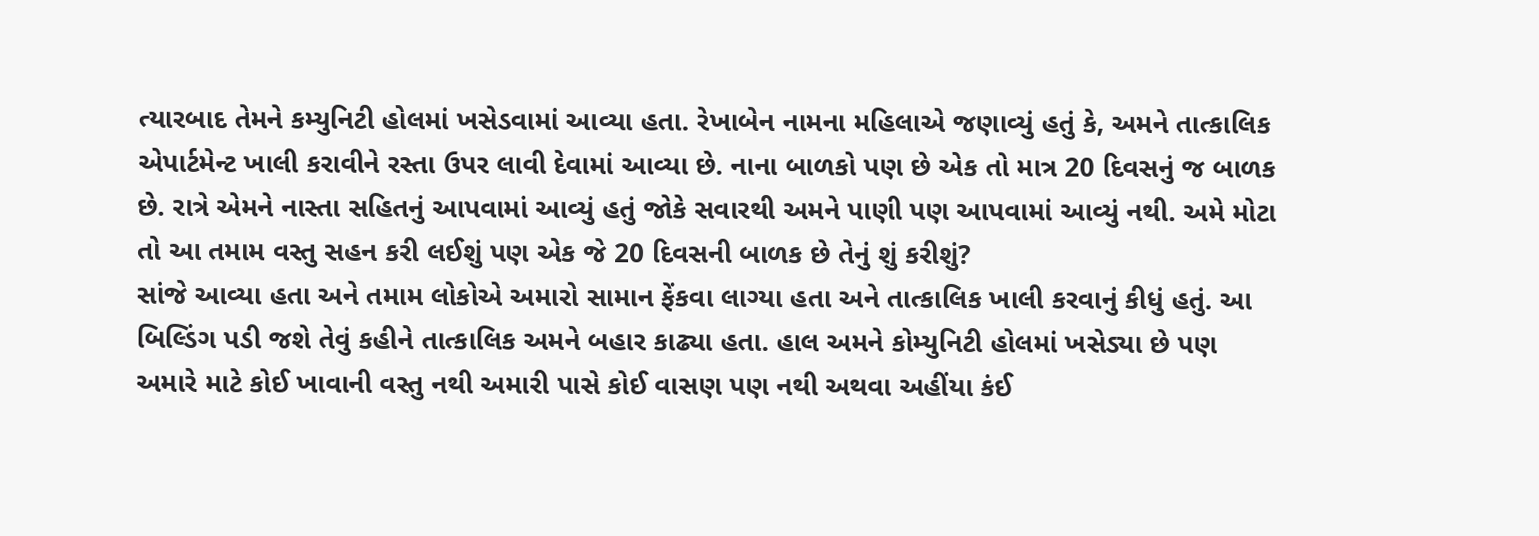ત્યારબાદ તેમને કમ્યુનિટી હોલમાં ખસેડવામાં આવ્યા હતા. રેખાબેન નામના મહિલાએ જણાવ્યું હતું કે, અમને તાત્કાલિક એપાર્ટમેન્ટ ખાલી કરાવીને રસ્તા ઉપર લાવી દેવામાં આવ્યા છે. નાના બાળકો પણ છે એક તો માત્ર 20 દિવસનું જ બાળક છે. રાત્રે એમને નાસ્તા સહિતનું આપવામાં આવ્યું હતું જોકે સવારથી અમને પાણી પણ આપવામાં આવ્યું નથી. અમે મોટા તો આ તમામ વસ્તુ સહન કરી લઈશું પણ એક જે 20 દિવસની બાળક છે તેનું શું કરીશું?
સાંજે આવ્યા હતા અને તમામ લોકોએ અમારો સામાન ફેંકવા લાગ્યા હતા અને તાત્કાલિક ખાલી કરવાનું કીધું હતું. આ બિલ્ડિંગ પડી જશે તેવું કહીને તાત્કાલિક અમને બહાર કાઢ્યા હતા. હાલ અમને કોમ્યુનિટી હોલમાં ખસેડ્યા છે પણ અમારે માટે કોઈ ખાવાની વસ્તુ નથી અમારી પાસે કોઈ વાસણ પણ નથી અથવા અહીંયા કંઈ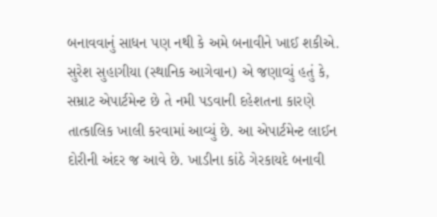બનાવવાનું સાધન પણ નથી કે અમે બનાવીને ખાઈ શકીએ.
સુરેશ સુહાગીયા (સ્થાનિક આગેવાન) એ જણાવ્યું હતું કે, સમ્રાટ એપાર્ટમેન્ટ છે તે નમી પડવાની દહેશતના કારણે તાત્કાલિક ખાલી કરવામાં આવ્યું છે. આ એપાર્ટમેન્ટ લાઈન દોરીની અંદર જ આવે છે. ખાડીના કાંઠે ગેરકાયદે બનાવી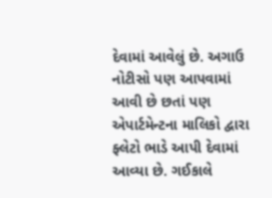દેવામાં આવેલું છે. અગાઉ નોટીસો પણ આપવામાં આવી છે છતાં પણ એપાર્ટમેન્ટના માલિકો દ્વારા ફ્લેટો ભાડે આપી દેવામાં આવ્યા છે. ગઈકાલે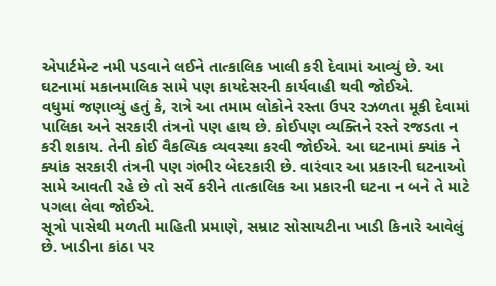એપાર્ટમેન્ટ નમી પડવાને લઈને તાત્કાલિક ખાલી કરી દેવામાં આવ્યું છે. આ ઘટનામાં મકાનમાલિક સામે પણ કાયદેસરની કાર્યવાહી થવી જોઈએ.
વધુમાં જણાવ્યું હતું કે, રાત્રે આ તમામ લોકોને રસ્તા ઉપર રઝળતા મૂકી દેવામાં પાલિકા અને સરકારી તંત્રનો પણ હાથ છે. કોઈપણ વ્યક્તિને રસ્તે રજડતા ન કરી શકાય. તેની કોઈ વૈકલ્પિક વ્યવસ્થા કરવી જોઈએ. આ ઘટનામાં ક્યાંક ને ક્યાંક સરકારી તંત્રની પણ ગંભીર બેદરકારી છે. વારંવાર આ પ્રકારની ઘટનાઓ સામે આવતી રહે છે તો સર્વે કરીને તાત્કાલિક આ પ્રકારની ઘટના ન બને તે માટે પગલા લેવા જોઈએ.
સૂત્રો પાસેથી મળતી માહિતી પ્રમાણે, સમ્રાટ સોસાયટીના ખાડી કિનારે આવેલું છે. ખાડીના કાંઠા પર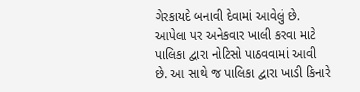ગેરકાયદે બનાવી દેવામાં આવેલું છે. આપેલા પર અનેકવાર ખાલી કરવા માટે પાલિકા દ્વારા નોટિસો પાઠવવામાં આવી છે. આ સાથે જ પાલિકા દ્વારા ખાડી કિનારે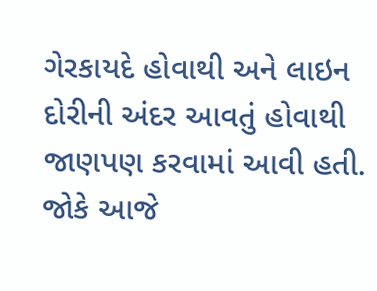ગેરકાયદે હોવાથી અને લાઇન દોરીની અંદર આવતું હોવાથી જાણપણ કરવામાં આવી હતી. જોકે આજે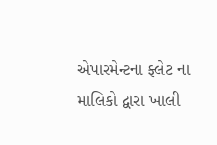એપારમેન્ટના ફ્લેટ ના માલિકો દ્વારા ખાલી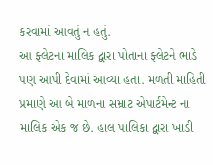કરવામાં આવતું ન હતું.
આ ફ્લેટના માલિક દ્વારા પોતાના ફ્લેટને ભાડે પણ આપી દેવામાં આવ્યા હતા. મળતી માહિતી પ્રમાણે આ બે માળના સમ્રાટ એપાર્ટમેન્ટ ના માલિક એક જ છે. હાલ પાલિકા દ્વારા ખાડી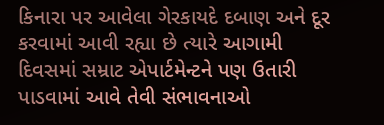કિનારા પર આવેલા ગેરકાયદે દબાણ અને દૂર કરવામાં આવી રહ્યા છે ત્યારે આગામી દિવસમાં સમ્રાટ એપાર્ટમેન્ટને પણ ઉતારી પાડવામાં આવે તેવી સંભાવનાઓ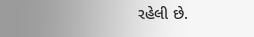રહેલી છે.